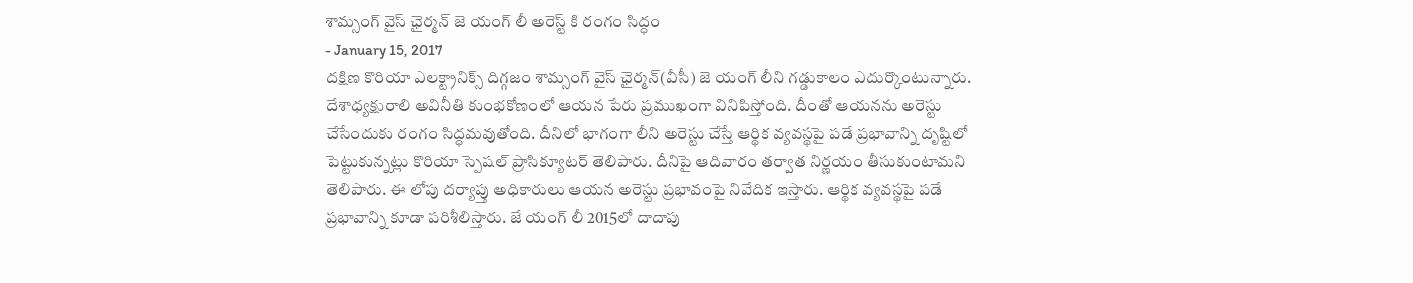శామ్సంగ్ వైస్ ఛైర్మన్ జె యంగ్ లీ అరెస్ట్ కి రంగం సిద్ధం
- January 15, 2017
దక్షిణ కొరియా ఎలక్ట్రానిక్స్ దిగ్గజం శామ్సంగ్ వైస్ ఛైర్మన్(వీసీ) జె యంగ్ లీని గడ్డుకాలం ఎదుర్కొంటున్నారు. దేశాధ్యక్షురాలి అవినీతి కుంభకోణంలో ఆయన పేరు ప్రముఖంగా వినిపిస్తోంది. దీంతో ఆయనను అరెస్టు చేసేందుకు రంగం సిద్ధమవుతోంది. దీనిలో భాగంగా లీని అరెస్టు చేస్తే ఆర్థిక వ్యవస్థపై పడే ప్రభావాన్ని దృష్టిలో పెట్టుకున్నట్లు కొరియా స్పెషల్ ప్రాసిక్యూటర్ తెలిపారు. దీనిపై ఆదివారం తర్వాత నిర్ణయం తీసుకుంటామని తెలిపారు. ఈ లోపు దర్యాప్తు అధికారులు ఆయన అరెస్టు ప్రభావంపై నివేదిక ఇస్తారు. ఆర్థిక వ్యవస్థపై పడే ప్రభావాన్ని కూడా పరిశీలిస్తారు. జే యంగ్ లీ 2015లో దాదాపు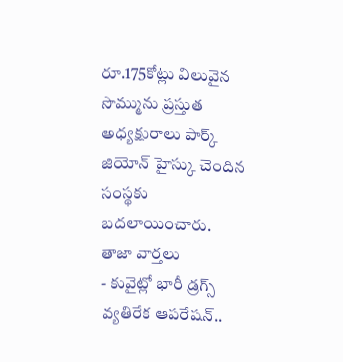రూ.175కోట్లు విలువైన సొమ్మును ప్రస్తుత అధ్యక్షురాలు పార్క్ జియోన్ హైస్కు చెందిన సంస్థకు బదలాయించారు.
తాజా వార్తలు
- కువైట్లో భారీ డ్రగ్స్ వ్యతిరేక ఆపరేషన్..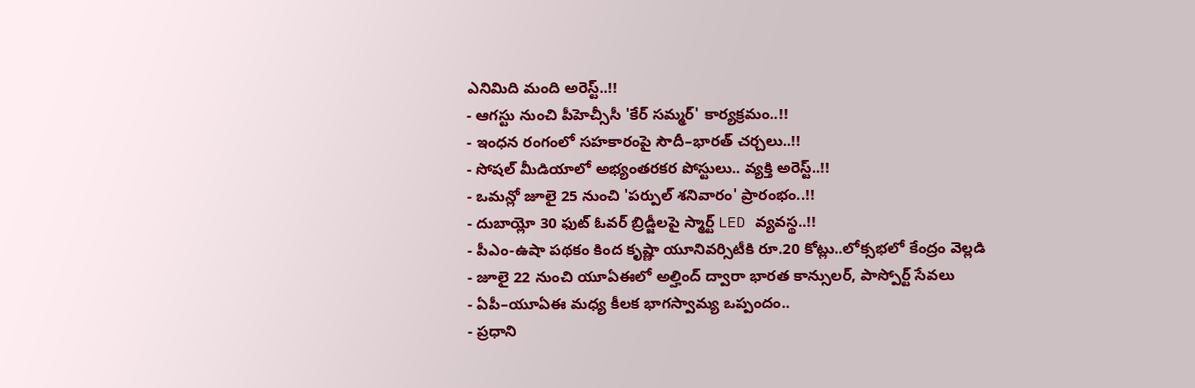ఎనిమిది మంది అరెస్ట్..!!
- ఆగస్టు నుంచి పీహెచ్సీసీ 'కేర్ సమ్మర్' కార్యక్రమం..!!
- ఇంధన రంగంలో సహకారంపై సౌదీ–భారత్ చర్చలు..!!
- సోషల్ మీడియాలో అభ్యంతరకర పోస్టులు.. వ్యక్తి అరెస్ట్..!!
- ఒమన్లో జూలై 25 నుంచి 'పర్పుల్ శనివారం' ప్రారంభం..!!
- దుబాయ్లో 30 ఫుట్ ఓవర్ బ్రిడ్జీలపై స్మార్ట్ LED వ్యవస్థ..!!
- పీఎం-ఉషా పథకం కింద కృష్ణా యూనివర్సిటీకి రూ.20 కోట్లు..లోక్సభలో కేంద్రం వెల్లడి
- జూలై 22 నుంచి యూఏఈలో అల్హింద్ ద్వారా భారత కాన్సులర్, పాస్పోర్ట్ సేవలు
- ఏపీ–యూఏఈ మధ్య కీలక భాగస్వామ్య ఒప్పందం..
- ప్రధాని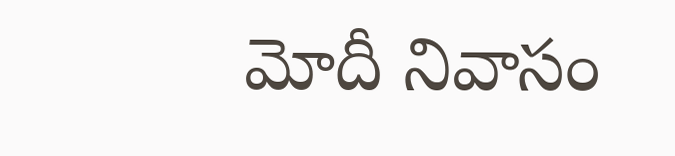మోదీ నివాసం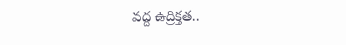వద్ద ఉద్రిక్తత..